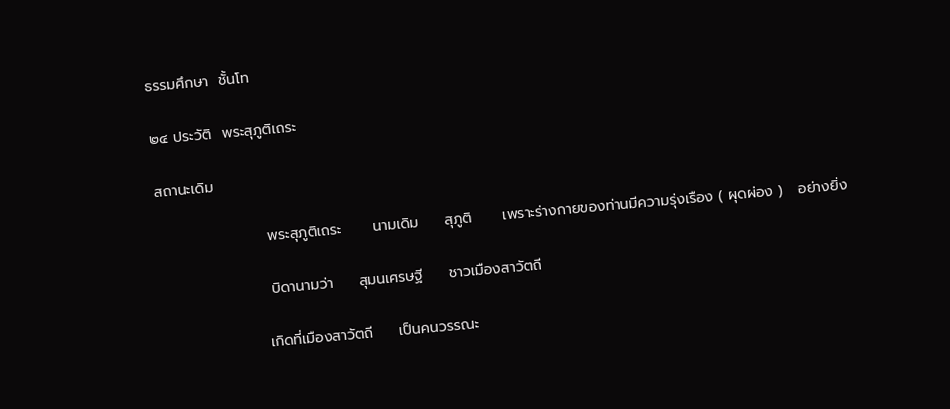ธรรมศึกษา  ชั้นโท

๒๔ ประวัติ  พระสุภูติเถระ

สถานะเดิม

                     พระสุภูติเถระ      นามเดิม     สุภูติ      เพราะร่างกายของท่านมีความรุ่งเรือง ( ผุดผ่อง )   อย่างยิ่ง

                     บิดานามว่า     สุมนเศรษฐี     ชาวเมืองสาวัตถี

                    เกิดที่เมืองสาวัตถี     เป็นคนวรรณะ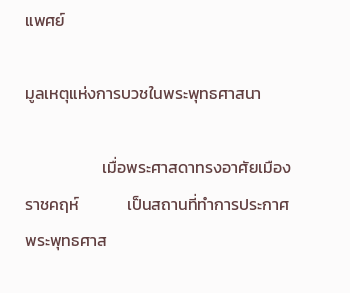แพศย์

มูลเหตุแห่งการบวชในพระพุทธศาสนา

                     เมื่อพระศาสดาทรงอาศัยเมืองราชคฤห์             เป็นสถานที่ทำการประกาศพระพุทธศาส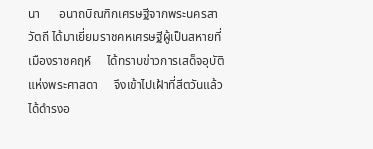นา      อนาถบิณฑิกเศรษฐีจากพระนครสาวัตถี ได้มาเยี่ยมราชคหเศรษฐีผู้เป็นสหายที่เมืองราชคฤห์     ได้ทราบข่าวการเสด็จอุบัติแห่งพระศาสดา     จึงเข้าไปเฝ้าที่สีตวันแล้วได้ดำรงอ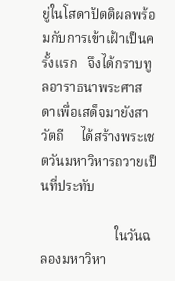ยู่ในโสดาปัตติผลพร้อมกับการเข้าเฝ้าเป็นครั้งแรก   จึงได้กราบทูลอาราธนาพระศาสดาเพื่อเสด็จมายังสาวัตถี     ได้สร้างพระเชตวันมหาวิหารถวายเป็นที่ประทับ

                      ในวันฉลองมหาวิหา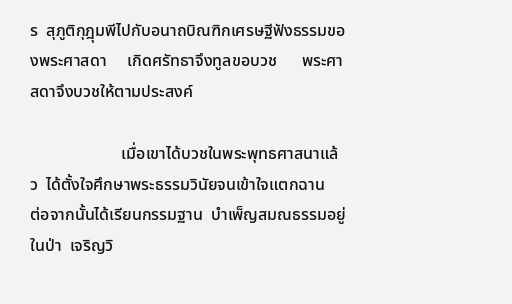ร  สุภูติกุฎุมพีไปกับอนาถบิณฑิกเศรษฐีฟังธรรมของพระศาสดา     เกิดศรัทธาจึงทูลขอบวช      พระศาสดาจึงบวชให้ตามประสงค์

                      เมื่อเขาได้บวชในพระพุทธศาสนาแล้ว  ได้ตั้งใจศึกษาพระธรรมวินัยจนเข้าใจแตกฉาน    ต่อจากนั้นได้เรียนกรรมฐาน  บำเพ็ญสมณธรรมอยู่ในป่า  เจริญวิ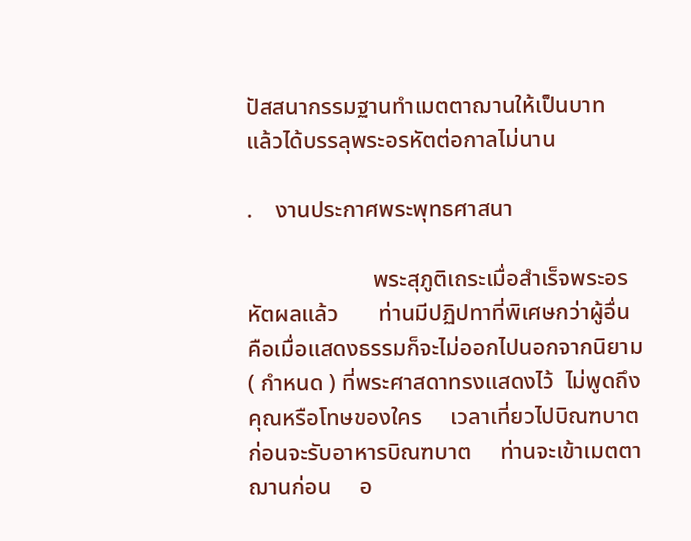ปัสสนากรรมฐานทำเมตตาฌานให้เป็นบาท     แล้วได้บรรลุพระอรหัตต่อกาลไม่นาน

.    งานประกาศพระพุทธศาสนา

                      พระสุภูติเถระเมื่อสำเร็จพระอรหัตผลแล้ว       ท่านมีปฏิปทาที่พิเศษกว่าผู้อื่น    คือเมื่อแสดงธรรมก็จะไม่ออกไปนอกจากนิยาม     ( กำหนด ) ที่พระศาสดาทรงแสดงไว้  ไม่พูดถึงคุณหรือโทษของใคร     เวลาเที่ยวไปบิณฑบาต    ก่อนจะรับอาหารบิณฑบาต     ท่านจะเข้าเมตตาฌานก่อน     อ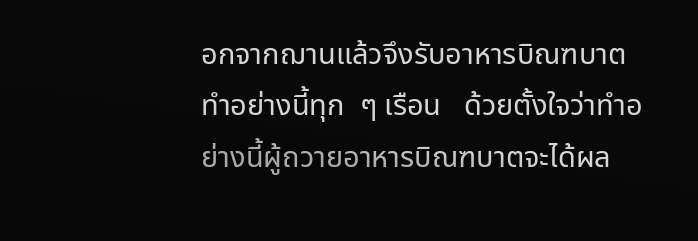อกจากฌานแล้วจึงรับอาหารบิณฑบาต     ทำอย่างนี้ทุก  ๆ เรือน   ด้วยตั้งใจว่าทำอย่างนี้ผู้ถวายอาหารบิณฑบาตจะได้ผล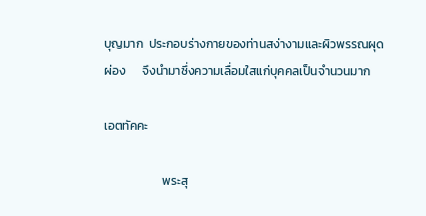บุญมาก  ประกอบร่างกายของท่านสง่างามและผิวพรรณผุดผ่อง      จึงนำมาซึ่งความเลื่อมใสแก่บุคคลเป็นจำนวนมาก

เอตทัคคะ

                     พระสุ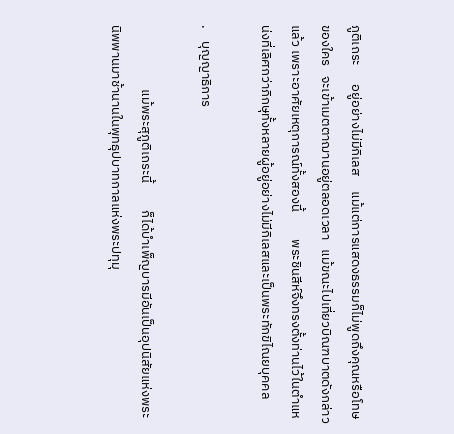ภูติเถระ      อยู่อย่างไม่มีกิเลส     แม้แต่การแสดงธรรมก็ไม่พูดถึงคุณหรือโทษของใคร   จะเข้าเมตตาฌานอยู่ตลอดเวลา   แม้ขณะไปเที่ยวบิณฑบาตดังกล่าวแล้ว เพราะอาศัยเหตุการณ์ทั้งสองนี้         พระชินสีห์จึงทรงตั้งท่านไว้ในตำแหน่งที่เลิศกว่าภิกษุทั้งหลายผู้อยู่อย่างไม่มีกิเลสและเป็นพระทักขิไณยบุคคล

.    บุญญาธิการ

                     แม้พระสุภูติเถระนี้         ก็ได้บำเพ็ญบารมีอันเป็นอุปนิสัยแห่งพระนิพพานมาช้านานในพุทธุปบาทกาลแห่งพระปทุมุ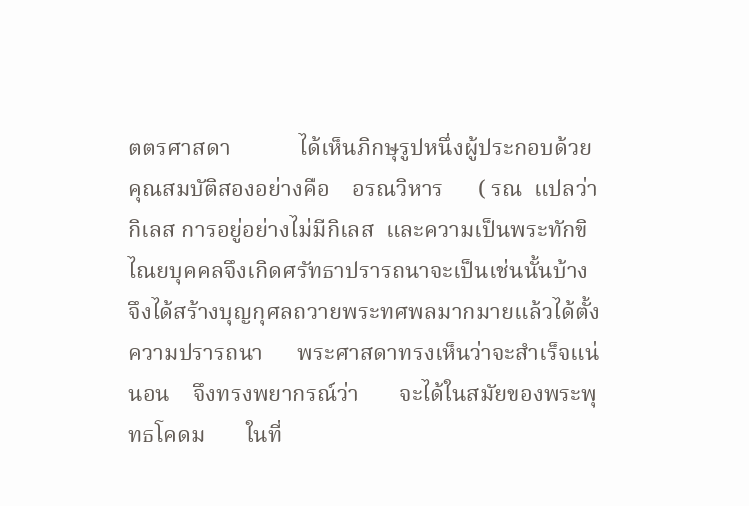ตตรศาสดา            ได้เห็นภิกษุรูปหนึ่งผู้ประกอบด้วยคุณสมบัติสองอย่างคือ    อรณวิหาร      ( รณ  แปลว่า  กิเลส การอยู่อย่างไม่มีกิเลส  และความเป็นพระทักขิไณยบุคคลจึงเกิดศรัทธาปรารถนาจะเป็นเช่นนั้นบ้าง  จึงได้สร้างบุญกุศลถวายพระทศพลมากมายแล้วได้ตั้งความปรารถนา      พระศาสดาทรงเห็นว่าจะสำเร็จแน่นอน    จึงทรงพยากรณ์ว่า       จะได้ในสมัยของพระพุทธโคดม       ในที่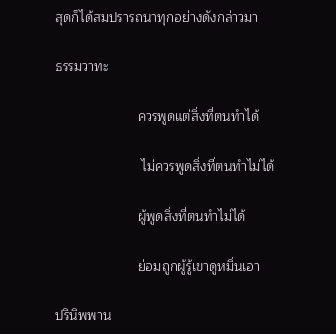สุดก็ได้สมปรารถนาทุกอย่างดังกล่าวมา

ธรรมวาทะ

                      ควรพูดแต่สิ่งที่ตนทำได้

                       ไม่ควรพูดสิ่งที่ตนทำไม่ได้

                      ผู้พูดสิ่งที่ตนทำไม่ได้

                      ย่อมถูกผู้รู้เขาดูหมิ่นเอา

ปรินิพพาน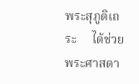พระสุภูติเถระ     ได้ช่วยพระศาสดา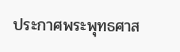ประกาศพระพุทธศาส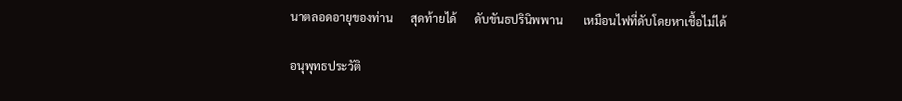นาตลอดอายุของท่าน      สุดท้ายได้      ดับขันธปรินิพพาน       เหมือนไฟที่ดับโดยหาเชื้อไม่ได้

อนุพุทธประวัติ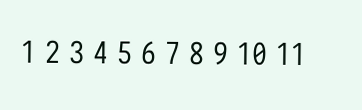1 2 3 4 5 6 7 8 9 10 11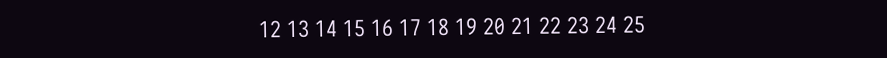12 13 14 15 16 17 18 19 20 21 22 23 24 25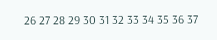26 27 28 29 30 31 32 33 34 35 36 37